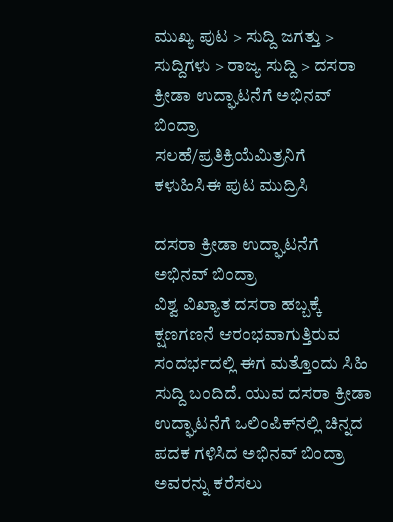ಮುಖ್ಯ ಪುಟ > ಸುದ್ದಿ ಜಗತ್ತು > ಸುದ್ದಿಗಳು > ರಾಜ್ಯ ಸುದ್ದಿ > ದಸರಾ ಕ್ರೀಡಾ ಉದ್ಘಾಟನೆಗೆ ಅಭಿನವ್ ಬಿಂದ್ರಾ
ಸಲಹೆ/ಪ್ರತಿಕ್ರಿಯೆಮಿತ್ರನಿಗೆ ಕಳುಹಿಸಿಈ ಪುಟ ಮುದ್ರಿಸಿ

ದಸರಾ ಕ್ರೀಡಾ ಉದ್ಘಾಟನೆಗೆ ಅಭಿನವ್ ಬಿಂದ್ರಾ
ವಿಶ್ವ ವಿಖ್ಯಾತ ದಸರಾ ಹಬ್ಬಕ್ಕೆ ಕ್ಷಣಗಣನೆ ಆರಂಭವಾಗುತ್ತಿರುವ ಸಂದರ್ಭದಲ್ಲಿ ಈಗ ಮತ್ತೊಂದು ಸಿಹಿ ಸುದ್ದಿ ಬಂದಿದೆ. ಯುವ ದಸರಾ ಕ್ರೀಡಾ ಉದ್ಘಾಟನೆಗೆ ಒಲಿಂಪಿಕ್‌ನಲ್ಲಿ ಚಿನ್ನದ ಪದಕ ಗಳಿಸಿದ ಅಭಿನವ್ ಬಿಂದ್ರಾ ಅವರನ್ನು ಕರೆಸಲು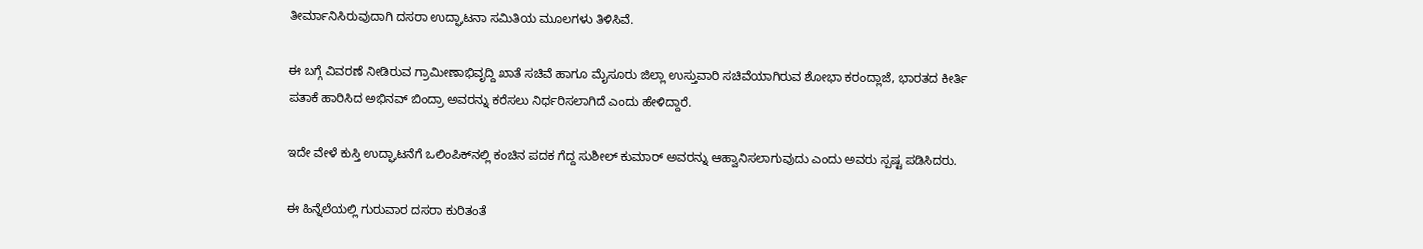ತೀರ್ಮಾನಿಸಿರುವುದಾಗಿ ದಸರಾ ಉದ್ಘಾಟನಾ ಸಮಿತಿಯ ಮೂಲಗಳು ತಿಳಿಸಿವೆ.

ಈ ಬಗ್ಗೆ ವಿವರಣೆ ನೀಡಿರುವ ಗ್ರಾಮೀಣಾಭಿವೃದ್ದಿ ಖಾತೆ ಸಚಿವೆ ಹಾಗೂ ಮೈಸೂರು ಜಿಲ್ಲಾ ಉಸ್ತುವಾರಿ ಸಚಿವೆಯಾಗಿರುವ ಶೋಭಾ ಕರಂದ್ಲಾಜೆ, ಭಾರತದ ಕೀರ್ತಿ ಪತಾಕೆ ಹಾರಿಸಿದ ಅಭಿನವ್ ಬಿಂದ್ರಾ ಅವರನ್ನು ಕರೆಸಲು ನಿರ್ಧರಿಸಲಾಗಿದೆ ಎಂದು ಹೇಳಿದ್ದಾರೆ.

ಇದೇ ವೇಳೆ ಕುಸ್ತಿ ಉದ್ಘಾಟನೆಗೆ ಒಲಿಂಪಿಕ್‌‌ನಲ್ಲಿ ಕಂಚಿನ ಪದಕ ಗೆದ್ದ ಸುಶೀಲ್ ಕುಮಾರ್ ಅವರನ್ನು ಆಹ್ವಾನಿಸಲಾಗುವುದು ಎಂದು ಅವರು ಸ್ಪಷ್ಟ ಪಡಿಸಿದರು.

ಈ ಹಿನ್ನೆಲೆಯಲ್ಲಿ ಗುರುವಾರ ದಸರಾ ಕುರಿತಂತೆ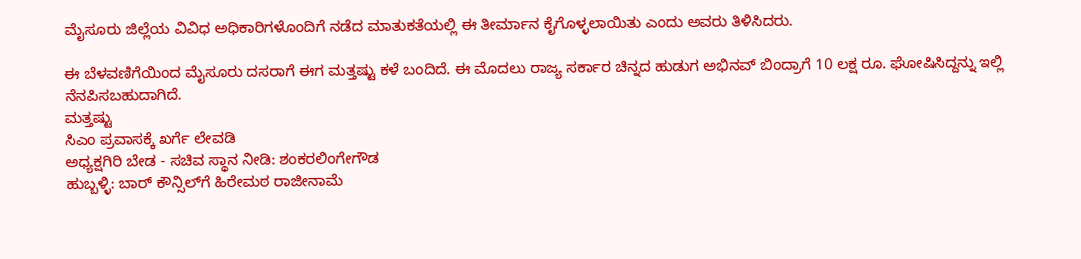ಮೈಸೂರು ಜಿಲ್ಲೆಯ ವಿವಿಧ ಅಧಿಕಾರಿಗಳೊಂದಿಗೆ ನಡೆದ ಮಾತುಕತೆಯಲ್ಲಿ ಈ ತೀರ್ಮಾನ ಕೈಗೊಳ್ಳಲಾಯಿತು ಎಂದು ಅವರು ತಿಳಿಸಿದರು.

ಈ ಬೆಳವಣಿಗೆಯಿಂದ ಮೈಸೂರು ದಸರಾಗೆ ಈಗ ಮತ್ತಷ್ಟು ಕಳೆ ಬಂದಿದೆ. ಈ ಮೊದಲು ರಾಜ್ಯ ಸರ್ಕಾರ ಚಿನ್ನದ ಹುಡುಗ ಅಭಿನವ್ ಬಿಂದ್ರಾಗೆ 10 ಲಕ್ಷ ರೂ. ಘೋಷಿಸಿದ್ದನ್ನು ಇಲ್ಲಿ ನೆನಪಿಸಬಹುದಾಗಿದೆ.
ಮತ್ತಷ್ಟು
ಸಿಎಂ ಪ್ರವಾಸಕ್ಕೆ ಖರ್ಗೆ ಲೇವಡಿ
ಅಧ್ಯಕ್ಷಗಿರಿ ಬೇಡ - ಸಚಿವ ಸ್ಥಾನ ನೀಡಿ: ಶಂಕರಲಿಂಗೇಗೌಡ
ಹುಬ್ಬಳ್ಳಿ: ಬಾರ್ ಕೌನ್ಸಿಲ್‌‌ಗೆ ಹಿರೇಮಠ ರಾಜೀನಾಮೆ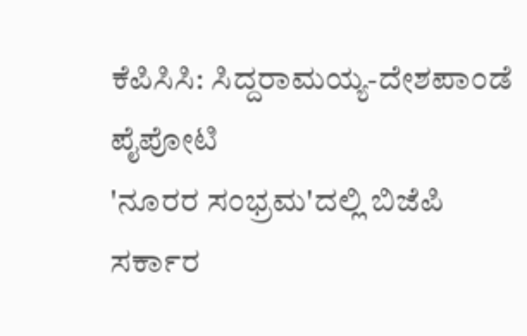ಕೆಪಿಸಿಸಿ: ಸಿದ್ದರಾಮಯ್ಯ-ದೇಶಪಾಂಡೆ ಪೈಪೋಟಿ
'ನೂರರ ಸಂಭ್ರಮ'ದಲ್ಲಿ ಬಿಜೆಪಿ ಸರ್ಕಾರ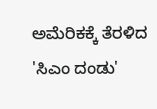ಅಮೆರಿಕಕ್ಕೆ ತೆರಳಿದ 'ಸಿಎಂ ದಂಡು'